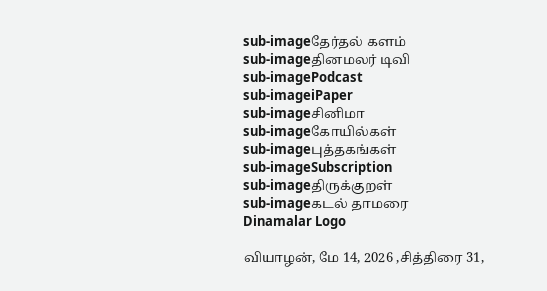sub-imageதேர்தல் களம்
sub-imageதினமலர் டிவி
sub-imagePodcast
sub-imageiPaper
sub-imageசினிமா
sub-imageகோயில்கள்
sub-imageபுத்தகங்கள்
sub-imageSubscription
sub-imageதிருக்குறள்
sub-imageகடல் தாமரை
Dinamalar Logo

வியாழன், மே 14, 2026 ,சித்திரை 31,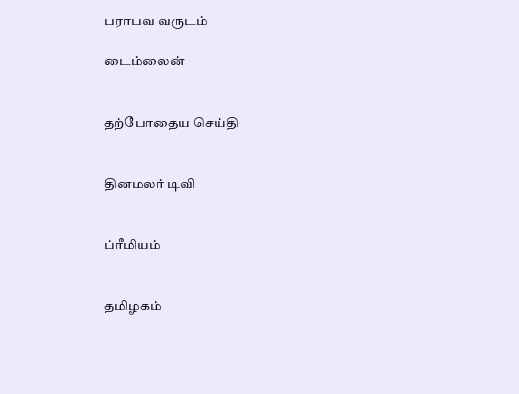பராபவ வருடம்

டைம்லைன்


தற்போதைய செய்தி


தினமலர் டிவி


ப்ரீமியம்


தமிழகம்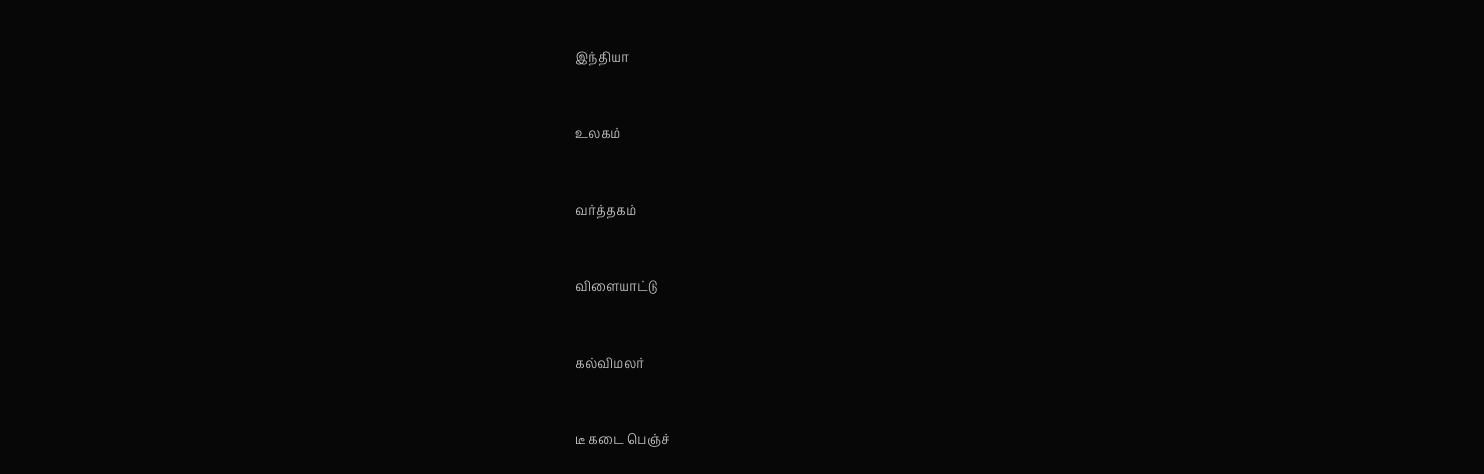இந்தியா


உலகம்


வர்த்தகம்


விளையாட்டு


கல்விமலர்


டீ கடை பெஞ்ச்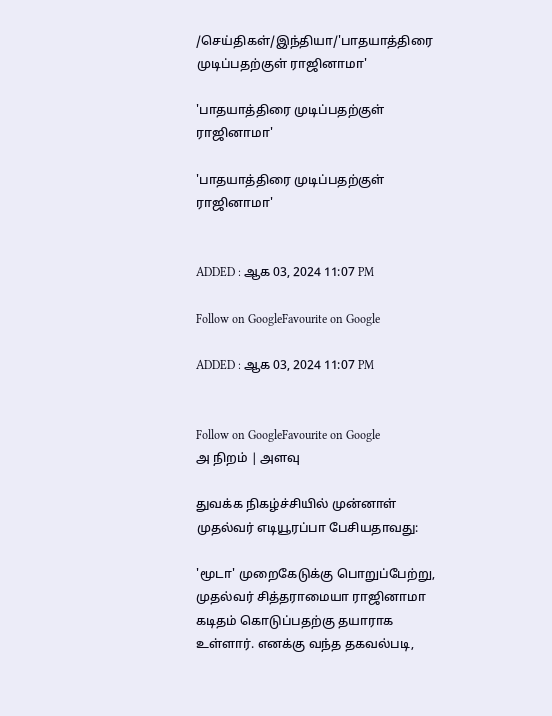/செய்திகள்/இந்தியா/'பாதயாத்திரை முடிப்பதற்குள் ராஜினாமா'

'பாதயாத்திரை முடிப்பதற்குள் ராஜினாமா'

'பாதயாத்திரை முடிப்பதற்குள் ராஜினாமா'


ADDED : ஆக 03, 2024 11:07 PM

Follow on GoogleFavourite on Google

ADDED : ஆக 03, 2024 11:07 PM


Follow on GoogleFavourite on Google
அ நிறம் | அளவு

துவக்க நிகழ்ச்சியில் முன்னாள் முதல்வர் எடியூரப்பா பேசியதாவது:

'மூடா' முறைகேடுக்கு பொறுப்பேற்று, முதல்வர் சித்தராமையா ராஜினாமா கடிதம் கொடுப்பதற்கு தயாராக உள்ளார். எனக்கு வந்த தகவல்படி,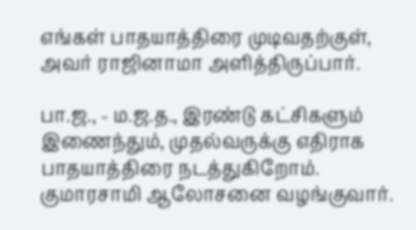எங்கள் பாதயாத்திரை முடிவதற்குள், அவர் ராஜினாமா அளித்திருப்பார்.

பா.ஜ., - ம.ஜ.த., இரண்டு கட்சிகளும் இணைந்தும், முதல்வருக்கு எதிராக பாதயாத்திரை நடத்துகிறோம். குமாரசாமி ஆலோசனை வழங்குவார்.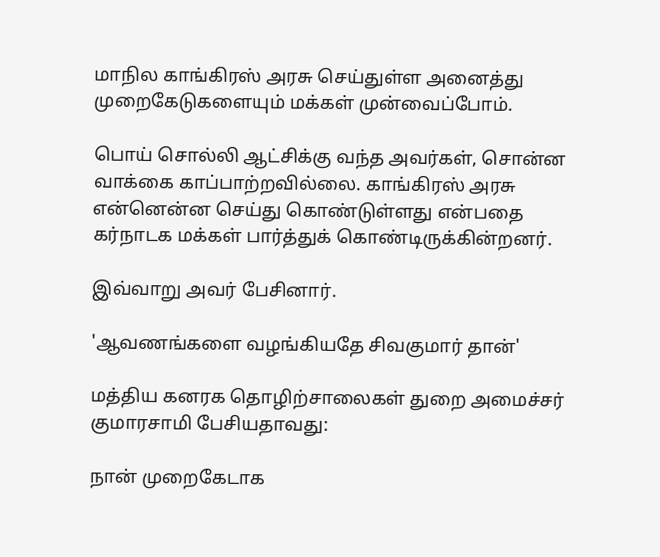மாநில காங்கிரஸ் அரசு செய்துள்ள அனைத்து முறைகேடுகளையும் மக்கள் முன்வைப்போம்.

பொய் சொல்லி ஆட்சிக்கு வந்த அவர்கள், சொன்ன வாக்கை காப்பாற்றவில்லை. காங்கிரஸ் அரசு என்னென்ன செய்து கொண்டுள்ளது என்பதை கர்நாடக மக்கள் பார்த்துக் கொண்டிருக்கின்றனர்.

இவ்வாறு அவர் பேசினார்.

'ஆவணங்களை வழங்கியதே சிவகுமார் தான்'

மத்திய கனரக தொழிற்சாலைகள் துறை அமைச்சர் குமாரசாமி பேசியதாவது:

நான் முறைகேடாக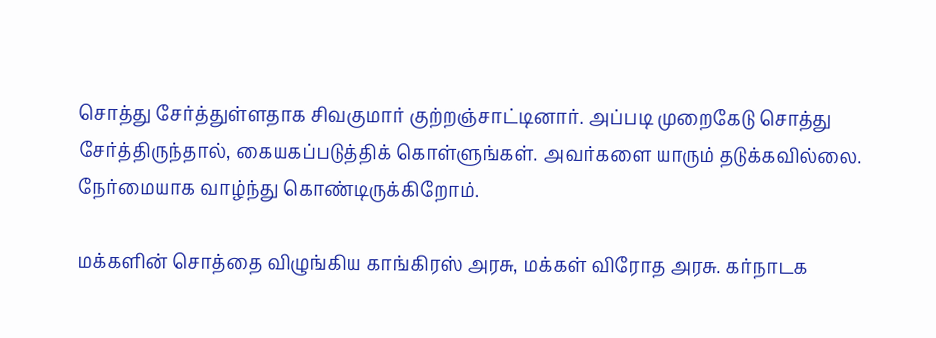சொத்து சேர்த்துள்ளதாக சிவகுமார் குற்றஞ்சாட்டினார். அப்படி முறைகேடு சொத்து சேர்த்திருந்தால், கையகப்படுத்திக் கொள்ளுங்கள். அவர்களை யாரும் தடுக்கவில்லை. நேர்மையாக வாழ்ந்து கொண்டிருக்கிறோம்.

மக்களின் சொத்தை விழுங்கிய காங்கிரஸ் அரசு, மக்கள் விரோத அரசு. கர்நாடக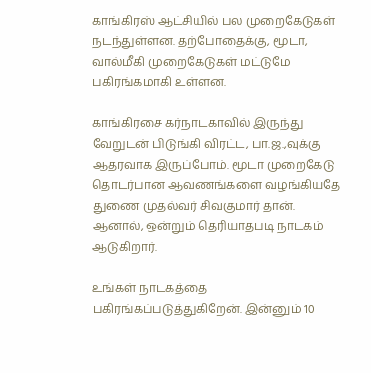காங்கிரஸ் ஆட்சியில் பல முறைகேடுகள் நடந்துள்ளன. தற்போதைக்கு, மூடா, வால்மீகி முறைகேடுகள் மட்டுமே பகிரங்கமாகி உள்ளன.

காங்கிரசை கர்நாடகாவில் இருந்து வேறுடன் பிடுங்கி விரட்ட, பா.ஜ.,வுக்கு ஆதரவாக இருப்போம். மூடா முறைகேடு தொடர்பான ஆவணங்களை வழங்கியதே துணை முதல்வர் சிவகுமார் தான். ஆனால், ஒன்றும் தெரியாதபடி நாடகம் ஆடுகிறார்.

உங்கள் நாடகத்தை பகிரங்கப்படுத்துகிறேன். இன்னும் 10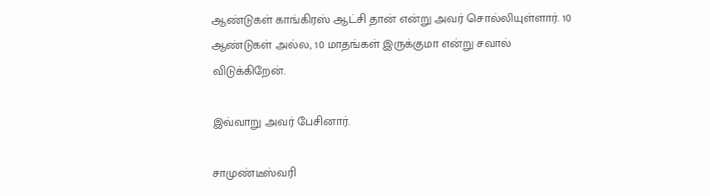ஆண்டுகள் காங்கிரஸ் ஆட்சி தான் என்று அவர் சொல்லியுள்ளார். 10 ஆண்டுகள் அல்ல, 10 மாதங்கள் இருக்குமா என்று சவால் விடுக்கிறேன்.

இவ்வாறு அவர் பேசினார்.

சாமுண்டீஸ்வரி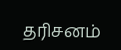தரிசனம்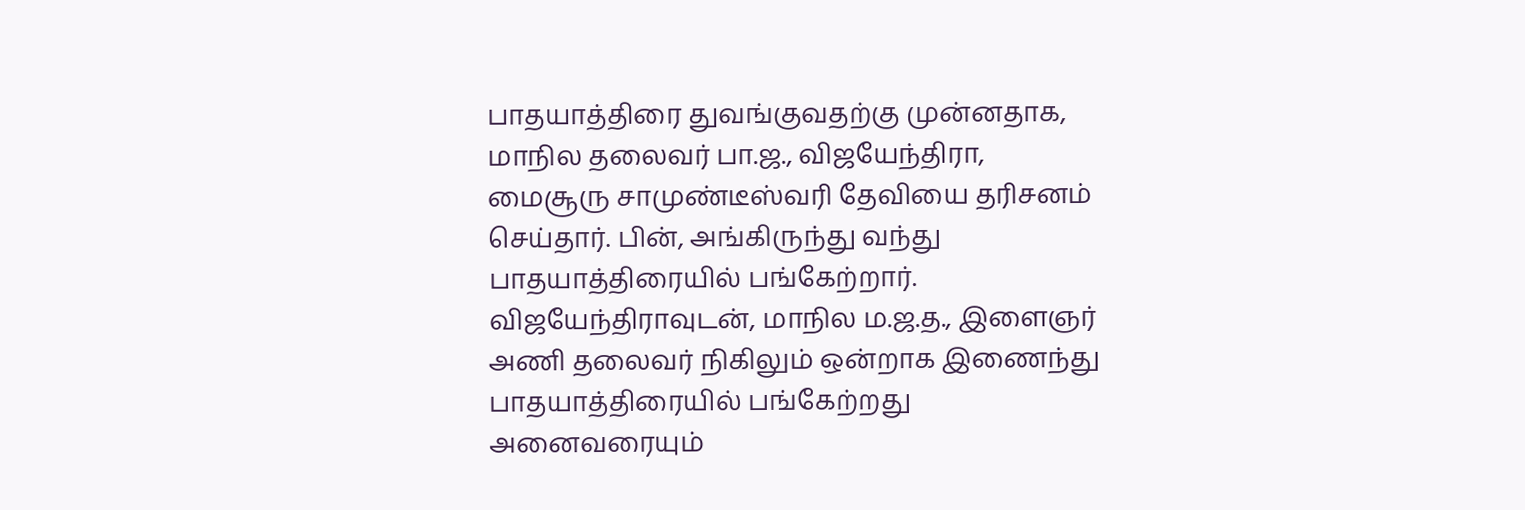பாதயாத்திரை துவங்குவதற்கு முன்னதாக, மாநில தலைவர் பா.ஜ., விஜயேந்திரா, மைசூரு சாமுண்டீஸ்வரி தேவியை தரிசனம் செய்தார். பின், அங்கிருந்து வந்து பாதயாத்திரையில் பங்கேற்றார். விஜயேந்திராவுடன், மாநில ம.ஜ.த., இளைஞர் அணி தலைவர் நிகிலும் ஒன்றாக இணைந்து பாதயாத்திரையில் பங்கேற்றது அனைவரையும்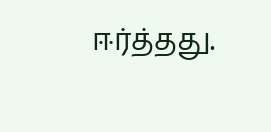ஈர்த்தது.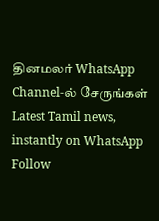தினமலர் WhatsApp Channel-ல் சேருங்கள்
Latest Tamil news, instantly on WhatsApp
Follow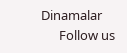Dinamalar
      Follow us